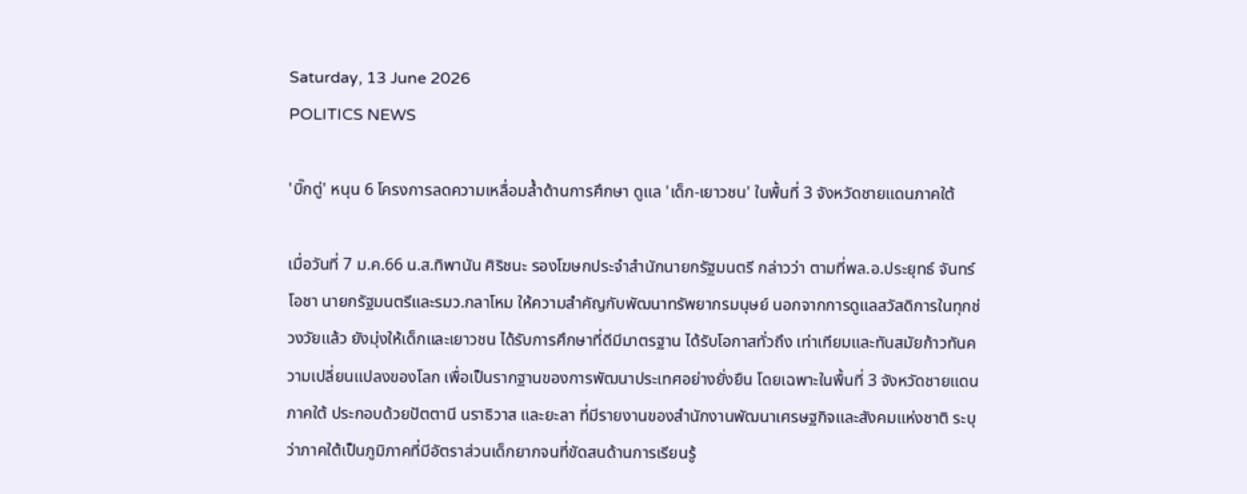Saturday, 13 June 2026
POLITICS NEWS

'บิ๊กตู่' หนุน 6 โครงการลดความเหลื่อมล้ำด้านการศึกษา ดูแล 'เด็ก-เยาวชน' ในพื้นที่ 3 จังหวัดชายแดนภาคใต้

เมื่อวันที่ 7 ม.ค.66 น.ส.ทิพานัน ศิริชนะ รองโฆษกประจำสำนักนายกรัฐมนตรี กล่าวว่า ตามที่พล.อ.ประยุทธ์ จันทร์โอชา นายกรัฐมนตรีและรมว.กลาโหม ให้ความสำคัญกับพัฒนาทรัพยากรมนุษย์ นอกจากการดูแลสวัสดิการในทุกช่วงวัยแล้ว ยังมุ่งให้เด็กและเยาวชน ได้รับการศึกษาที่ดีมีมาตรฐาน ได้รับโอกาสทั่วถึง เท่าเทียมและทันสมัยก้าวทันความเปลี่ยนแปลงของโลก เพื่อเป็นรากฐานของการพัฒนาประเทศอย่างยั่งยืน โดยเฉพาะในพื้นที่ 3 จังหวัดชายแดนภาคใต้ ประกอบด้วยปัตตานี นราธิวาส และยะลา ที่มีรายงานของสำนักงานพัฒนาเศรษฐกิจและสังคมแห่งชาติ ระบุว่าภาคใต้เป็นภูมิภาคที่มีอัตราส่วนเด็กยากจนที่ขัดสนด้านการเรียนรู้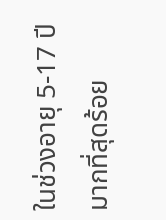ในช่วงอายุ 5-17 ปี มากที่สุดร้อย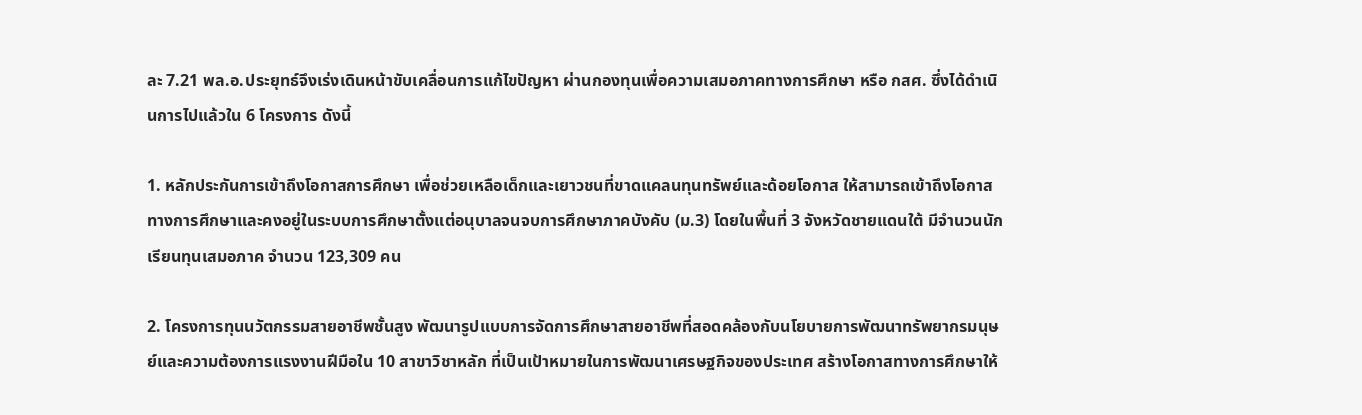ละ 7.21 พล.อ.ประยุทธ์จึงเร่งเดินหน้าขับเคลื่อนการแก้ไขปัญหา ผ่านกองทุนเพื่อความเสมอภาคทางการศึกษา หรือ กสศ. ซึ่งได้ดำเนินการไปแล้วใน 6 โครงการ ดังนี้

1. หลักประกันการเข้าถึงโอกาสการศึกษา เพื่อช่วยเหลือเด็กและเยาวชนที่ขาดแคลนทุนทรัพย์และด้อยโอกาส ให้สามารถเข้าถึงโอกาสทางการศึกษาและคงอยู่ในระบบการศึกษาตั้งแต่อนุบาลจนจบการศึกษาภาคบังคับ (ม.3) โดยในพื้นที่ 3 จังหวัดชายแดนใต้ มีจำนวนนักเรียนทุนเสมอภาค จำนวน 123,309 คน

2. โครงการทุนนวัตกรรมสายอาชีพชั้นสูง พัฒนารูปแบบการจัดการศึกษาสายอาชีพที่สอดคล้องกับนโยบายการพัฒนาทรัพยากรมนุษย์และความต้องการแรงงานฝีมือใน 10 สาขาวิชาหลัก ที่เป็นเป้าหมายในการพัฒนาเศรษฐกิจของประเทศ สร้างโอกาสทางการศึกษาให้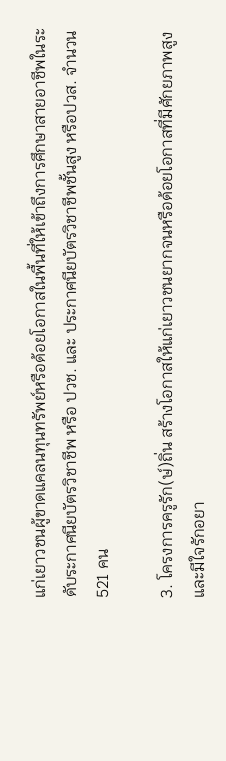แก่เยาวชนผู้ขาดแคลนทุนทรัพย์หรือด้อยโอกาสในพื้นที่ให้เข้าถึงการศึกษาสายอาชีพในระดับระกาศนียบัตรวิชาชีพ หรือ ปวช. และ ประกาศนียบัตรวิชาชีพชั้นสูง หรือปวส. จำนวน 521 คน

3. โครงการครูรัก(ษ์)ถิ่น สร้างโอกาสให้แก่เยาวชนยากจนหรือด้อยโอกาสที่มีศักยภาพสูงและมีใจรักอยา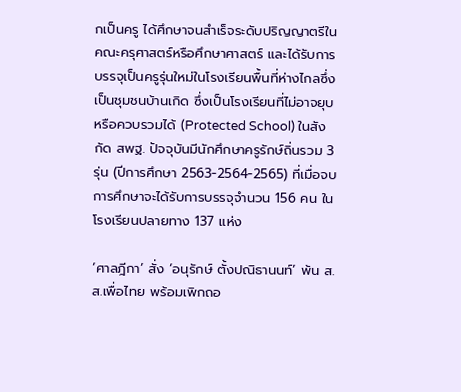กเป็นครู ได้ศึกษาจนสำเร็จระดับปริญญาตรีในคณะครุศาสตร์หรือศึกษาศาสตร์ และได้รับการบรรจุเป็นครูรุ่นใหม่ในโรงเรียนพื้นที่ห่างไกลซึ่งเป็นชุมชนบ้านเกิด ซึ่งเป็นโรงเรียนที่ไม่อาจยุบหรือควบรวมได้ (Protected School) ในสังกัด สพฐ. ปัจจุบันมีนักศึกษาครูรักษ์ถิ่นรวม 3 รุ่น (ปีการศึกษา 2563-2564-2565) ที่เมื่อจบการศึกษาจะได้รับการบรรจุจำนวน 156 คน ในโรงเรียนปลายทาง 137 แห่ง

‘ศาลฎีกา’ สั่ง ‘อนุรักษ์ ตั้งปณิธานนท์’ พ้น ส.ส.เพื่อไทย พร้อมเพิกถอ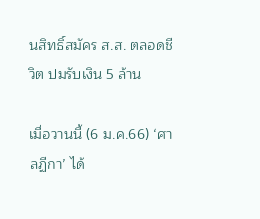นสิทธิ์สมัคร ส.ส. ตลอดชีวิต ปมรับเงิน 5 ล้าน

เมื่อวานนี้ (6 ม.ค.66) ‘ศาลฏีกา’ ได้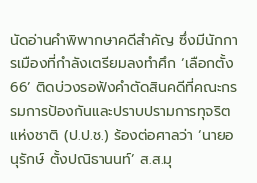นัดอ่านคำพิพากษาคดีสำคัญ ซึ่งมีนักการเมืองที่กำลังเตรียมลงทำศึก ‘เลือกตั้ง66’ ติดบ่วงรอฟังคำตัดสินคดีที่คณะกรรมการป้องกันและปราบปรามการทุจริตแห่งชาติ (ป.ป.ช.) ร้องต่อศาลว่า ‘นายอนุรักษ์ ตั้งปณิธานนท์’ ส.ส.มุ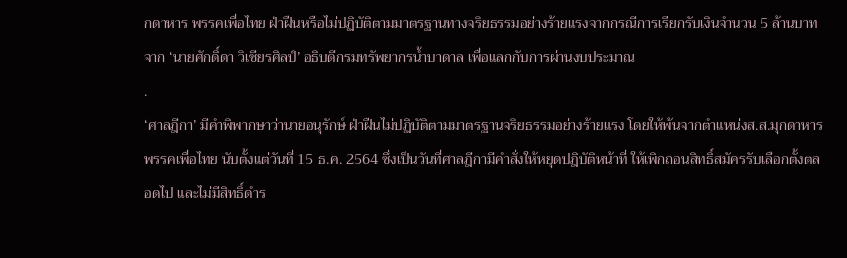กดาหาร พรรคเพื่อไทย ฝ่าฝืนหรือไม่ปฏิบัติตามมาตรฐานทางจริยธรรมอย่างร้ายแรงจากกรณีการเรียกรับเงินจำนวน 5 ล้านบาท จาก ‘นายศักดิ์ดา วิเชียรศิลป์’ อธิบดีกรมทรัพยากรน้ำบาดาล เพื่อแลกกับการผ่านงบประมาณ
.
‘ศาลฎีกา’ มีคำพิพากษาว่านายอนุรักษ์ ฝ่าฝืนไม่ปฏิบัติตามมาตรฐานจริยธรรมอย่างร้ายแรง โดยให้พ้นจากตำแหน่งส.ส.มุกดาหาร พรรคเพื่อไทย นับตั้งแต่วันที่ 15 ธ.ค. 2564 ซึ่งเป็นวันที่ศาลฎีกามีคำสั่งให้หยุดปฎิบัติหน้าที่ ให้เพิกถอนสิทธิ์สมัครรับเลือกตั้งตลอดไป และไม่มีสิทธิ์ดำร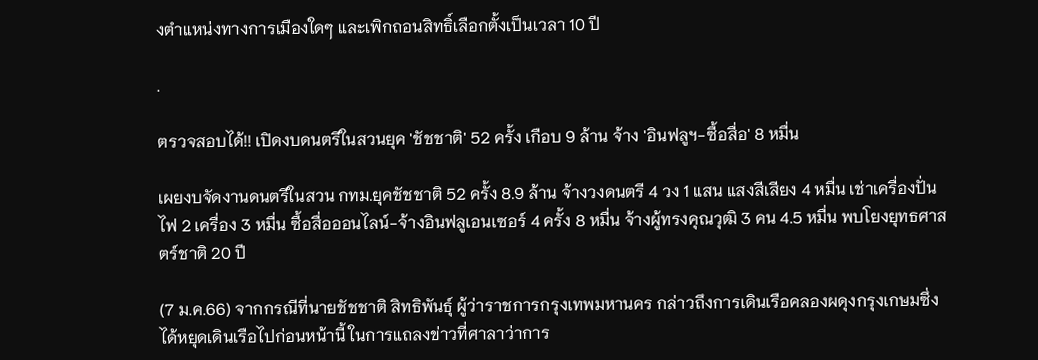งตำแหน่งทางการเมืองใดๆ และเพิกถอนสิทธิ์เลือกตั้งเป็นเวลา 10 ปี

.

ตรวจสอบได้!! เปิดงบดนตรีในสวนยุค 'ชัชชาติ' 52 ครั้ง เกือบ 9 ล้าน จ้าง 'อินฟลูฯ-ซื้อสื่อ' 8 หมื่น

เผยงบจัดงานดนตรีในสวน กทม.ยุคชัชชาติ 52 ครั้ง 8.9 ล้าน จ้างวงดนตรี 4 วง 1 แสน แสงสีเสียง 4 หมื่น เช่าเครื่องปั่นไฟ 2 เครื่อง 3 หมื่น ซื้อสื่อออนไลน์-จ้างอินฟลูเอนเซอร์ 4 ครั้ง 8 หมื่น จ้างผู้ทรงคุณวุฒิ 3 คน 4.5 หมื่น พบโยงยุทธศาสตร์ชาติ 20 ปี

(7 ม.ค.66) จากกรณีที่นายชัชชาติ สิทธิพันธุ์ ผู้ว่าราชการกรุงเทพมหานคร กล่าวถึงการเดินเรือคลองผดุงกรุงเกษมซึ่งได้หยุดเดินเรือไปก่อนหน้านี้ ในการแถลงข่าวที่ศาลาว่าการ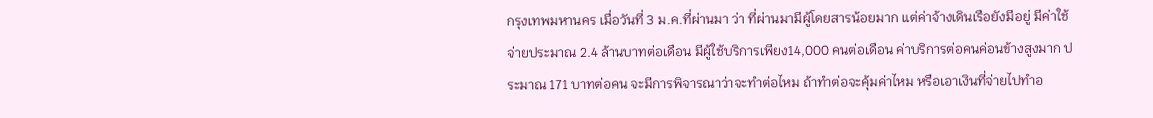กรุงเทพมหานคร เมื่อวันที่ 3 ม.ค.ที่ผ่านมา ว่า ที่ผ่านมามีผู้โดยสารน้อยมาก แต่ค่าจ้างเดินเรือยังมีอยู่ มีค่าใช้จ่ายประมาณ 2.4 ล้านบาทต่อเดือน มีผู้ใช้บริการเพียง14,000 คนต่อเดือน ค่าบริการต่อคนค่อนข้างสูงมาก ประมาณ 171 บาทต่อคน จะมีการพิจารณาว่าจะทำต่อไหม ถ้าทำต่อจะคุ้มค่าไหม หรือเอาเงินที่จ่ายไปทำอ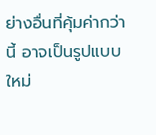ย่างอื่นที่คุ้มค่ากว่านี้ อาจเป็นรูปแบบใหม่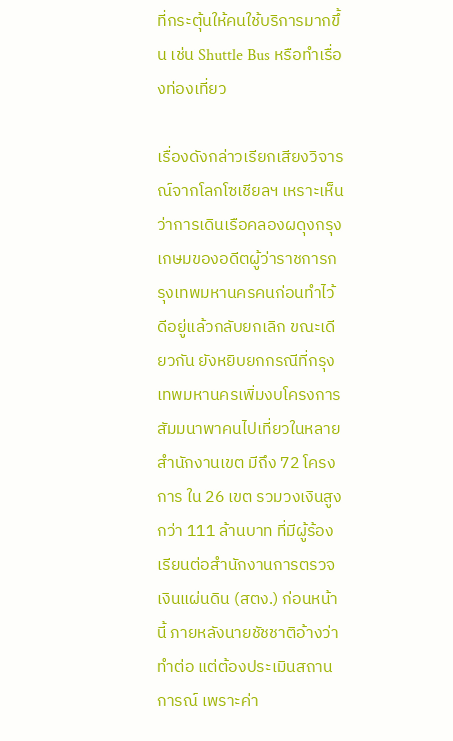ที่กระตุ้นให้คนใช้บริการมากขึ้น เช่น Shuttle Bus หรือทำเรื่องท่องเที่ยว

เรื่องดังกล่าวเรียกเสียงวิจารณ์จากโลกโซเชียลฯ เหราะเห็นว่าการเดินเรือคลองผดุงกรุงเกษมของอดีตผู้ว่าราชการกรุงเทพมหานครคนก่อนทำไว้ดีอยู่แล้วกลับยกเลิก ขณะเดียวกัน ยังหยิบยกกรณีที่กรุงเทพมหานครเพิ่มงบโครงการสัมมนาพาคนไปเที่ยวในหลายสำนักงานเขต มีถึง 72 โครงการ ใน 26 เขต รวมวงเงินสูงกว่า 111 ล้านบาท ที่มีผู้ร้องเรียนต่อสำนักงานการตรวจเงินแผ่นดิน (สตง.) ก่อนหน้านี้ ภายหลังนายชัชชาติอ้างว่าทำต่อ แต่ต้องประเมินสถานการณ์ เพราะค่า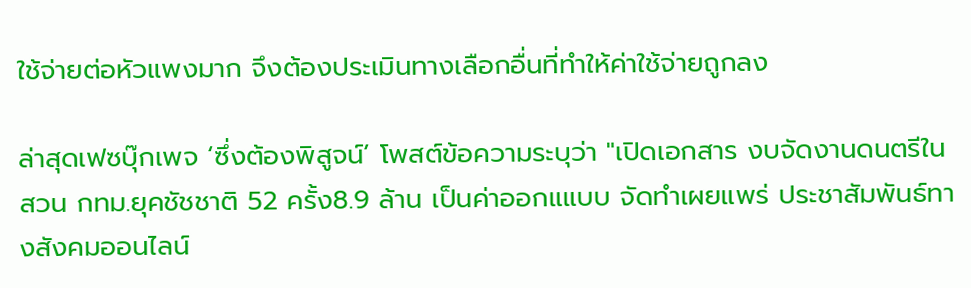ใช้จ่ายต่อหัวแพงมาก จึงต้องประเมินทางเลือกอื่นที่ทำให้ค่าใช้จ่ายถูกลง

ล่าสุดเฟซบุ๊กเพจ ‘ซึ่งต้องพิสูจน์’ โพสต์ข้อความระบุว่า "เปิดเอกสาร งบจัดงานดนตรีในสวน กทม.ยุคชัชชาติ 52 ครั้ง8.9 ล้าน เป็นค่าออกแแบบ จัดทำเผยแพร่ ประชาสัมพันธ์ทางสังคมออนไลน์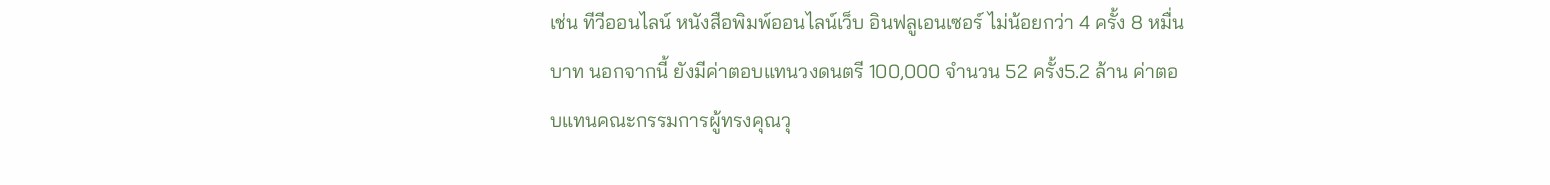เช่น ทีวีออนไลน์ หนังสือพิมพ์ออนไลน์เว็บ อินฟลูเอนเซอร์ ไม่น้อยกว่า 4 ครั้ง 8 หมื่นบาท นอกจากนี้ ยังมีค่าตอบแทนวงดนตรี 100,000 จำนวน 52 ครั้ง5.2 ล้าน ค่าตอบแทนคณะกรรมการผู้ทรงคุณวุ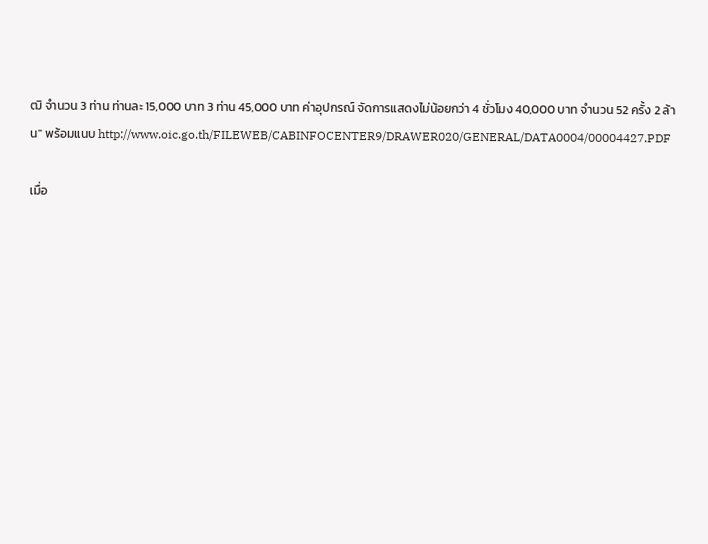ฒิ จํานวน 3 ท่าน ท่านละ 15,000 บาท 3 ท่าน 45,000 บาท ค่าอุปกรณ์ จัดการแสดงไม่น้อยกว่า 4 ชั่วโมง 40,000 บาท จำนวน 52 ครั้ง 2 ล้าน" พร้อมแนบ http://www.oic.go.th/FILEWEB/CABINFOCENTER9/DRAWER020/GENERAL/DATA0004/00004427.PDF

เมื่อ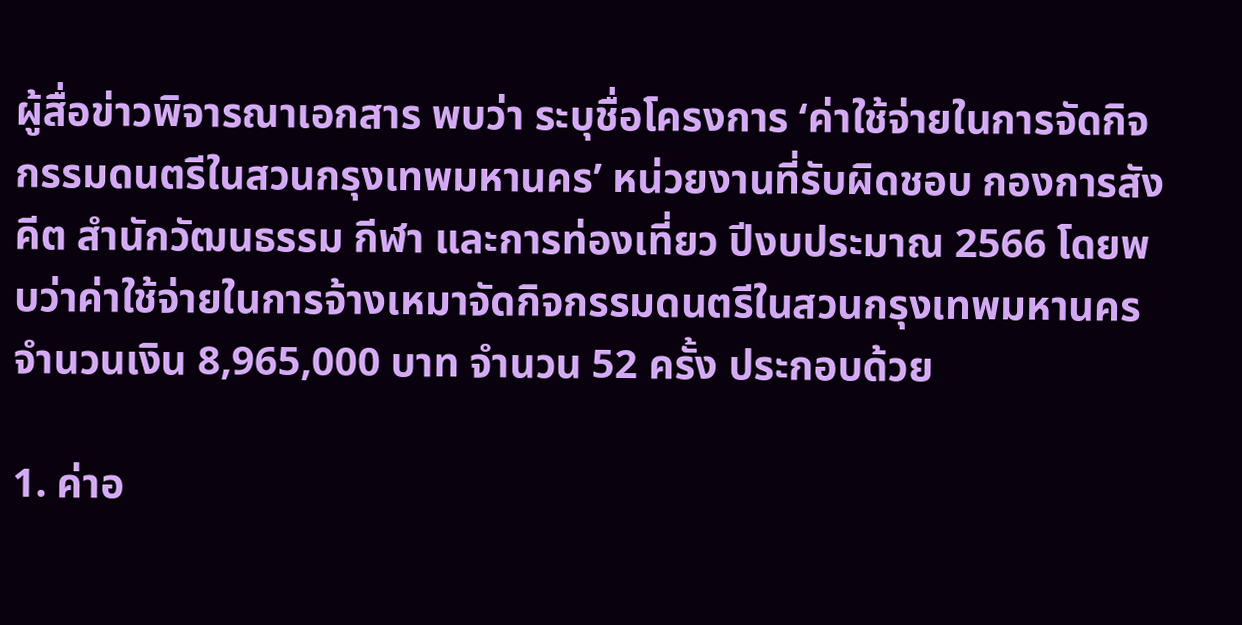ผู้สื่อข่าวพิจารณาเอกสาร พบว่า ระบุชื่อโครงการ ‘ค่าใช้จ่ายในการจัดกิจกรรมดนตรีในสวนกรุงเทพมหานคร’ หน่วยงานที่รับผิดชอบ กองการสังคีต สำนักวัฒนธรรม กีฬา และการท่องเที่ยว ปีงบประมาณ 2566 โดยพบว่าค่าใช้จ่ายในการจ้างเหมาจัดกิจกรรมดนตรีในสวนกรุงเทพมหานคร จำนวนเงิน 8,965,000 บาท จำนวน 52 ครั้ง ประกอบด้วย

1. ค่าอ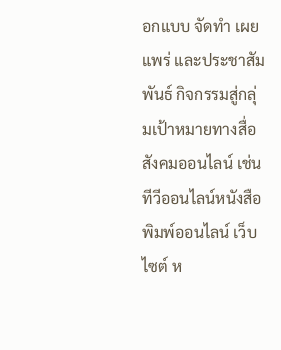อกแบบ จัดทำ เผยแพร่ และประชาสัมพันธ์ กิจกรรมสู่กลุ่มเป้าหมายทางสื่อสังคมออนไลน์ เช่น ทีวีออนไลน์หนังสือพิมพ์ออนไลน์ เว็บไซต์ ห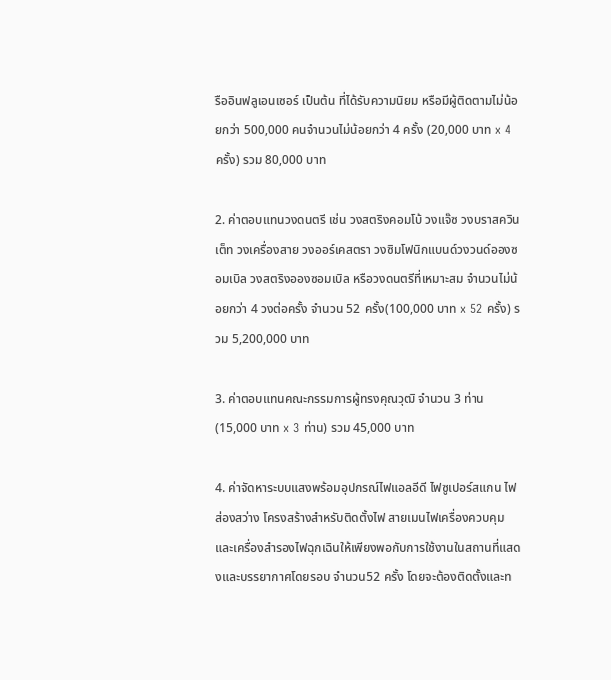รืออินฟลูเอนเซอร์ เป็นต้น ที่ได้รับความนิยม หรือมีผู้ติดตามไม่น้อยกว่า 500,000 คนจำนวนไม่น้อยกว่า 4 ครั้ง (20,000 บาท x 4 ครั้ง) รวม 80,000 บาท

2. ค่าตอบแทนวงดนตรี เช่น วงสตริงคอมโบ้ วงแจ๊ซ วงบราสควินเต็ท วงเครื่องสาย วงออร์เคสตรา วงซิมโฟนิกแบนด์วงวนด์อองซอมเบิล วงสตริงอองซอมเบิล หรือวงดนตรีที่เหมาะสม จำนวนไม่น้อยกว่า 4 วงต่อครั้ง จำนวน 52 ครั้ง(100,000 บาท x 52 ครั้ง) รวม 5,200,000 บาท

3. ค่าตอบแทนคณะกรรมการผู้ทรงคุณวุฒิ จำนวน 3 ท่าน (15,000 บาท x 3 ท่าน) รวม 45,000 บาท

4. ค่าจัดหาระบบแสงพร้อมอุปกรณ์ไฟแอลอีดี ไฟซูเปอร์สแกน ไฟส่องสว่าง โครงสร้างสำหรับติดตั้งไฟ สายเมนไฟเครื่องควบคุมและเครื่องสำรองไฟฉุกเฉินให้เพียงพอกับการใช้งานในสถานที่แสดงและบรรยากาศโดยรอบ จำนวน52 ครั้ง โดยจะต้องติดตั้งและท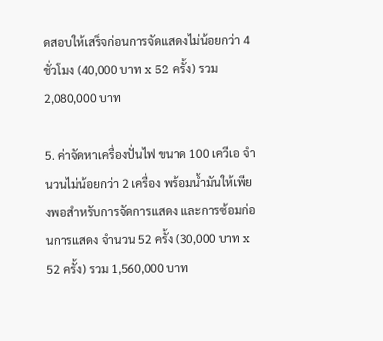ดสอบให้เสร็จก่อนการจัดแสดงไม่น้อยกว่า 4 ชั่วโมง (40,000 บาท x 52 ครั้ง) รวม2,080,000 บาท

5. ค่าจัดหาเครื่องปั่นไฟ ขนาด 100 เควีเอ จำนวนไม่น้อยกว่า 2 เครื่อง พร้อมน้ำมันให้เพียงพอสำหรับการจัดการแสดง และการซ้อมก่อนการแสดง จำนวน 52 ครั้ง (30,000 บาท x 52 ครั้ง) รวม 1,560,000 บาท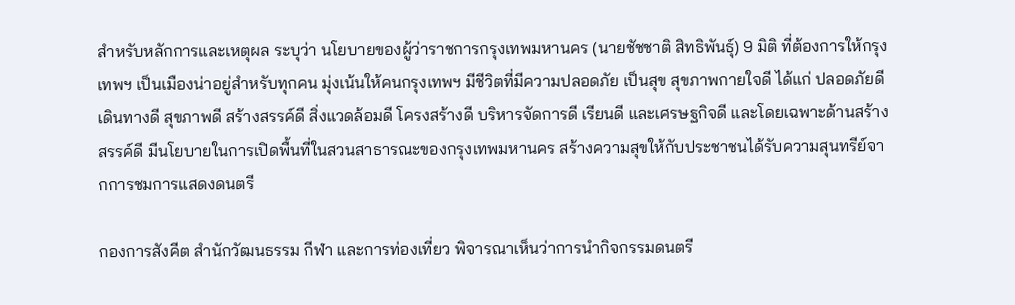สำหรับหลักการและเหตุผล ระบุว่า นโยบายของผู้ว่าราชการกรุงเทพมหานคร (นายชัชชาติ สิทธิพันธุ์) 9 มิติ ที่ต้องการให้กรุงเทพฯ เป็นเมืองน่าอยู่สำหรับทุกคน มุ่งเน้นให้คนกรุงเทพฯ มีชีวิตที่มีความปลอดภัย เป็นสุข สุขภาพกายใจดี ได้แก่ ปลอดภัยดี เดินทางดี สุขภาพดี สร้างสรรค์ดี สิ่งแวดล้อมดี โครงสร้างดี บริหารจัดการดี เรียนดี และเศรษฐกิจดี และโดยเฉพาะด้านสร้างสรรค์ดี มีนโยบายในการเปิดพื้นที่ในสวนสาธารณะของกรุงเทพมหานคร สร้างความสุขให้กับประชาชนได้รับความสุนทรีย์จากการชมการแสดงดนตรี

กองการสังคีต สำนักวัฒนธรรม กีฬา และการท่องเที่ยว พิจารณาเห็นว่าการนำกิจกรรมดนตรี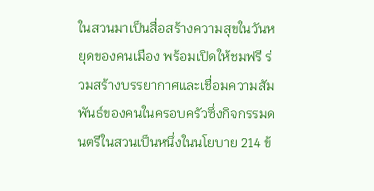ในสวนมาเป็นสื่อสร้างความสุขในวันหยุดของคนเมือง พร้อมเปิดให้ชมฟรี ร่วมสร้างบรรยากาศและเชื่อมความสัมพันธ์ของคนในครอบครัวซึ่งกิจกรรมดนตรีในสวนเป็นหนึ่งในนโยบาย 214 ข้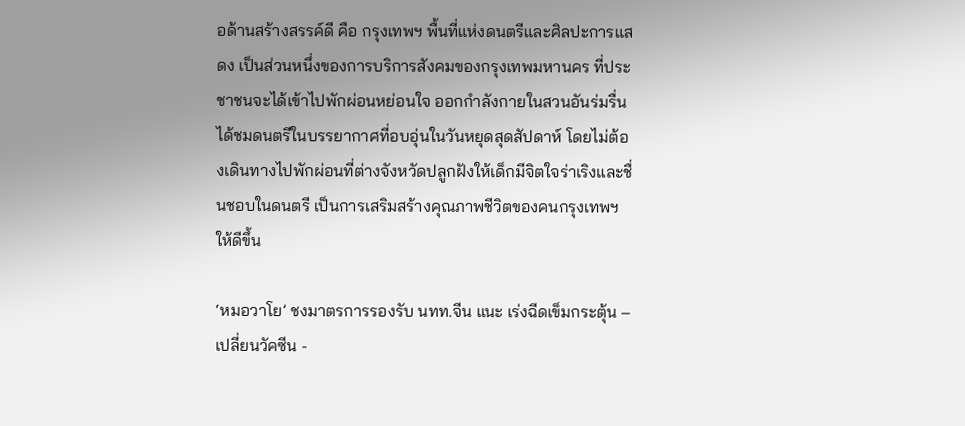อด้านสร้างสรรค์ดี คือ กรุงเทพฯ พื้นที่แห่งดนตรีและศิลปะการแสดง เป็นส่วนหนึ่งของการบริการสังคมของกรุงเทพมหานคร ที่ประชาชนจะได้เข้าไปพักผ่อนหย่อนใจ ออกกำลังกายในสวนอันร่มรื่น ได้ชมดนตรีในบรรยากาศที่อบอุ่นในวันหยุดสุดสัปดาห์ โดยไม่ต้องเดินทางไปพักผ่อนที่ต่างจังหวัดปลูกฝังให้เด็กมีจิตใจร่าเริงและชื่นชอบในดนตรี เป็นการเสริมสร้างคุณภาพชีวิตของคนกรุงเทพฯ ให้ดีขึ้น

‘หมอวาโย’ ชงมาตรการรองรับ นทท.จีน แนะ เร่งฉีดเข็มกระตุ้น – เปลี่ยนวัคซีน -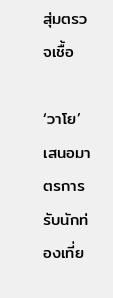สุ่มตรวจเชื้อ

‘วาโย’ เสนอมาตรการรับนักท่องเที่ย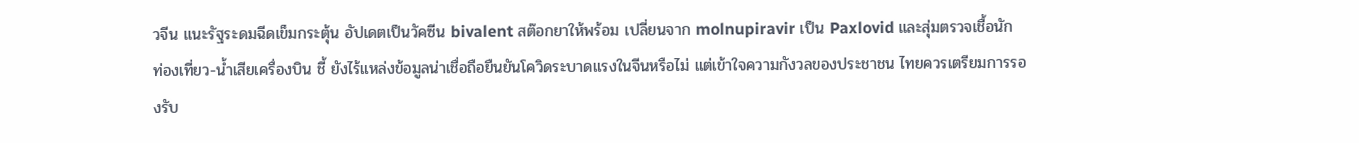วจีน แนะรัฐระดมฉีดเข็มกระตุ้น อัปเดตเป็นวัคซีน bivalent สต๊อกยาให้พร้อม เปลี่ยนจาก molnupiravir เป็น Paxlovid และสุ่มตรวจเชื้อนักท่องเที่ยว-น้ำเสียเครื่องบิน ชี้ ยังไร้แหล่งข้อมูลน่าเชื่อถือยืนยันโควิดระบาดแรงในจีนหรือไม่ แต่เข้าใจความกังวลของประชาชน ไทยควรเตรียมการรองรับ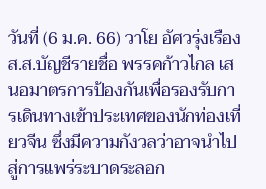วันที่ (6 ม.ค. 66) วาโย อัศวรุ่งเรือง ส.ส.บัญชีรายชื่อ พรรคก้าวไกล เสนอมาตรการป้องกันเพื่อรองรับการเดินทางเข้าประเทศของนักท่องเที่ยวจีน ซึ่งมีความกังวลว่าอาจนำไปสู่การแพร่ระบาดระลอก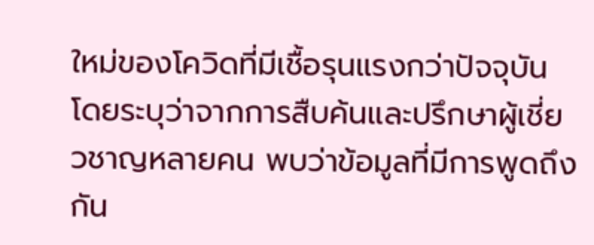ใหม่ของโควิดที่มีเชื้อรุนแรงกว่าปัจจุบัน โดยระบุว่าจากการสืบค้นและปรึกษาผู้เชี่ยวชาญหลายคน พบว่าข้อมูลที่มีการพูดถึงกัน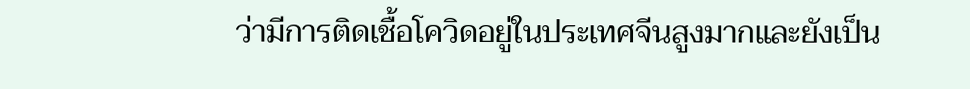ว่ามีการติดเชื้อโควิดอยู่ในประเทศจีนสูงมากและยังเป็น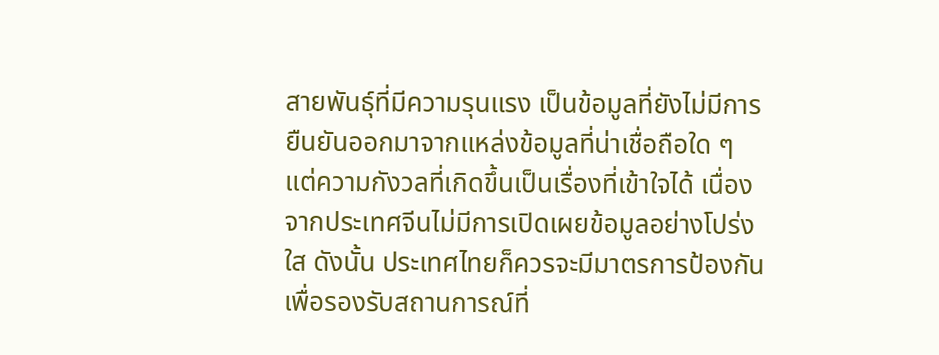สายพันธุ์ที่มีความรุนแรง เป็นข้อมูลที่ยังไม่มีการยืนยันออกมาจากแหล่งข้อมูลที่น่าเชื่อถือใด ๆ แต่ความกังวลที่เกิดขึ้นเป็นเรื่องที่เข้าใจได้ เนื่องจากประเทศจีนไม่มีการเปิดเผยข้อมูลอย่างโปร่งใส ดังนั้น ประเทศไทยก็ควรจะมีมาตรการป้องกันเพื่อรองรับสถานการณ์ที่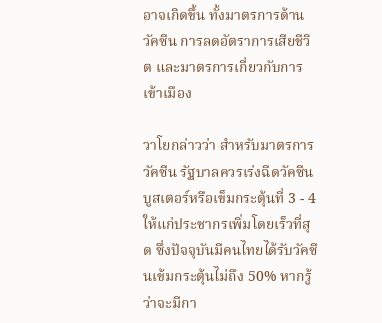อาจเกิดขึ้น ทั้งมาตรการด้านวัคซีน การลดอัตราการเสียชีวิต และมาตรการเกี่ยวกับการเข้าเมือง

วาโยกล่าวว่า สำหรับมาตรการวัคซีน รัฐบาลควรเร่งฉีดวัคซีนบูสเตอร์หรือเข็มกระตุ้นที่ 3 - 4 ให้แก่ประชากรเพิ่มโดยเร็วที่สุด ซึ่งปัจจุบันมีคนไทยได้รับวัคซีนเข้มกระตุ้นไม่ถึง 50% หากรู้ว่าจะมีกา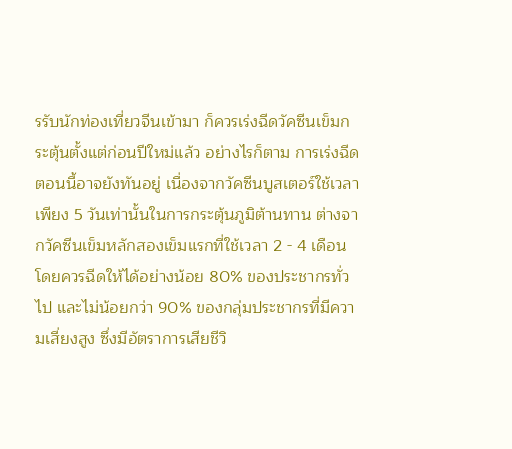รรับนักท่องเที่ยวจีนเข้ามา ก็ควรเร่งฉีดวัคซีนเข็มกระตุ้นตั้งแต่ก่อนปีใหม่แล้ว อย่างไรก็ตาม การเร่งฉีดตอนนี้อาจยังทันอยู่ เนื่องจากวัคซีนบูสเตอร์ใช้เวลาเพียง 5 วันเท่านั้นในการกระตุ้นภูมิต้านทาน ต่างจากวัคซีนเข็มหลักสองเข็มแรกที่ใช้เวลา 2 - 4 เดือน โดยควรฉีดให้ได้อย่างน้อย 80% ของประชากรทั่วไป และไม่น้อยกว่า 90% ของกลุ่มประชากรที่มีความเสี่ยงสูง ซึ่งมีอัตราการเสียชีวิ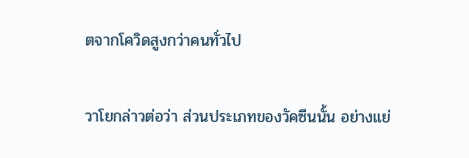ตจากโควิดสูงกว่าคนทั่วไป

วาโยกล่าวต่อว่า ส่วนประเภทของวัคซีนนั้น อย่างแย่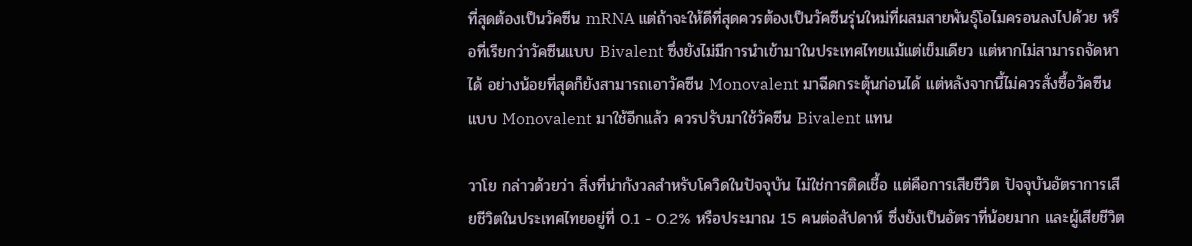ที่สุดต้องเป็นวัคซีน mRNA แต่ถ้าจะให้ดีที่สุดควรต้องเป็นวัคซีนรุ่นใหม่ที่ผสมสายพันธุ์โอไมครอนลงไปด้วย หรือที่เรียกว่าวัคซีนแบบ Bivalent ซึ่งยังไม่มีการนำเข้ามาในประเทศไทยแม้แต่เข็มเดียว แต่หากไม่สามารถจัดหาได้ อย่างน้อยที่สุดก็ยังสามารถเอาวัคซีน Monovalent มาฉีดกระตุ้นก่อนได้ แต่หลังจากนี้ไม่ควรสั่งซื้อวัคซีนแบบ Monovalent มาใช้อีกแล้ว ควรปรับมาใช้วัคซีน Bivalent แทน

วาโย กล่าวด้วยว่า สิ่งที่น่ากังวลสำหรับโควิดในปัจจุบัน ไม่ใช่การติดเชื้อ แต่คือการเสียชีวิต ปัจจุบันอัตราการเสียชีวิตในประเทศไทยอยู่ที่ 0.1 - 0.2% หรือประมาณ 15 คนต่อสัปดาห์ ซึ่งยังเป็นอัตราที่น้อยมาก และผู้เสียชีวิต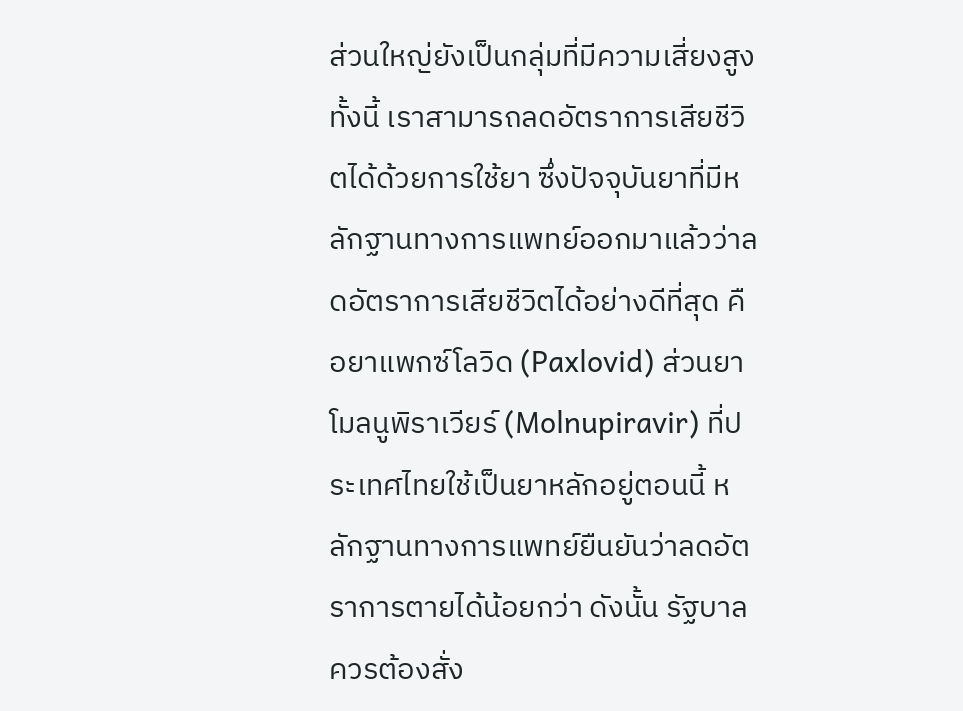ส่วนใหญ่ยังเป็นกลุ่มที่มีความเสี่ยงสูง ทั้งนี้ เราสามารถลดอัตราการเสียชีวิตได้ด้วยการใช้ยา ซึ่งปัจจุบันยาที่มีหลักฐานทางการแพทย์ออกมาแล้วว่าลดอัตราการเสียชีวิตได้อย่างดีที่สุด คือยาแพกซ์โลวิด (Paxlovid) ส่วนยาโมลนูพิราเวียร์ (Molnupiravir) ที่ประเทศไทยใช้เป็นยาหลักอยู่ตอนนี้ หลักฐานทางการแพทย์ยืนยันว่าลดอัตราการตายได้น้อยกว่า ดังนั้น รัฐบาลควรต้องสั่ง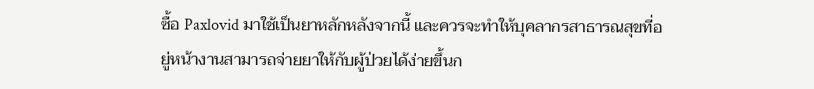ซื้อ Paxlovid มาใช้เป็นยาหลักหลังจากนี้ และควรจะทำให้บุคลากรสาธารณสุขที่อยู่หน้างานสามารถจ่ายยาให้กับผู้ป่วยได้ง่ายขึ้นก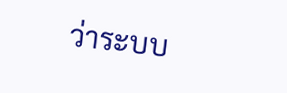ว่าระบบ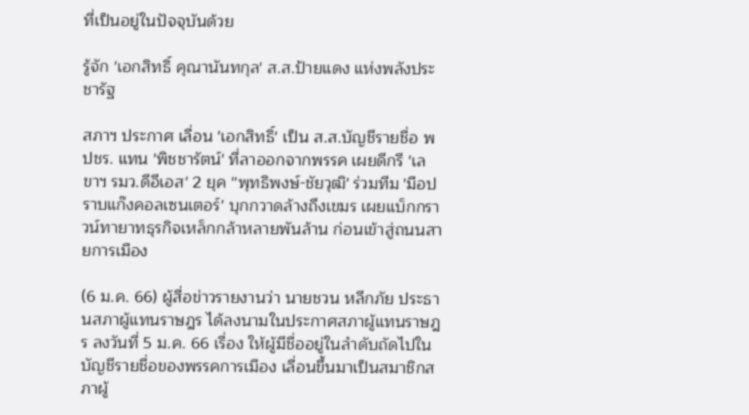ที่เป็นอยู่ในปัจจุบันด้วย

รู้จัก 'เอกสิทธิ์ คุณานันทกุล' ส.ส.ป้ายแดง แห่งพลังประชารัฐ

สภาฯ ประกาศ เลื่อน 'เอกสิทธิ์' เป็น ส.ส.บัญชีรายชื่อ พปชร. แทน 'พิชชารัตน์' ที่ลาออกจากพรรค เผยดีกรี 'เลขาฯ รมว.ดีอีเอส' 2 ยุค ''พุทธิพงษ์-ชัยวุฒิ' ร่วมทีม 'มือปราบแก๊งคอลเซนเตอร์' บุกกวาดล้างถึงเขมร เผยแบ็กกราวน์ทายาทธุรกิจเหล็กกล้าหลายพันล้าน ก่อนเข้าสู่ถนนสายการเมือง

(6 ม.ค. 66) ผู้สื่อข่าวรายงานว่า นายชวน หลีกภัย ประธานสภาผู้แทนราษฎร ได้ลงนามในประกาศสภาผู้แทนราษฎร ลงวันที่ 5 ม.ค. 66 เรื่อง ให้ผู้มีชื่ออยู่ในลำดับถัดไปในบัญชีรายชื่อของพรรคการเมือง เลื่อนขึ้นมาเป็นสมาชิกสภาผู้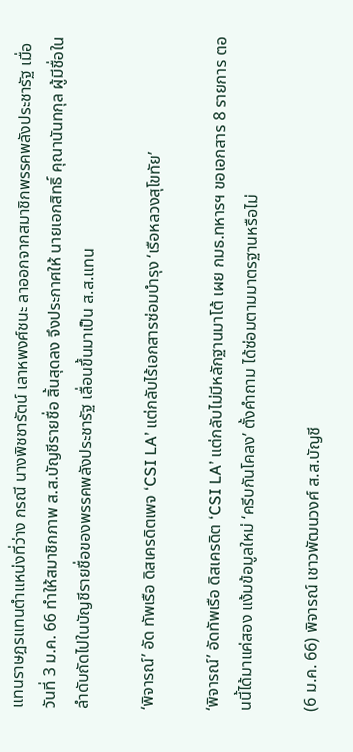แทนราษฎรแทนตำแหน่งที่ว่าง กรณี นางพิชชารัตน์ เลาหพงศ์ชนะ ลาออกจากสมาชิกพรรคพลังประชารัฐ เมื่อวันที่ 3 ม.ค. 66 ทำให้สมาชิกภาพ ส.ส.บัญชีรายชื่อ สิ้นสุดลง จึงประกาศให้ นายเอกสิทธิ์ คุณานันทกุล ผู้มีชื่อในลำดับถัดไปในบัญชีรายชื่อของพรรคพลังประชารัฐ เลื่อนขึ้นมาเป็น ส.ส.แทน

‘พิจารณ์’ อัด ทัพเรือ ดิสเครดิตเพจ ‘CSI LA’ แต่กลับไร้เอกสารซ่อมบำรุง ‘เรือหลวงสุโขทัย’

‘พิจารณ์’ อัดทัพเรือ ดิสเครดิต ‘CSI LA’ แต่กลับไม่มีหลักฐานมาโต้ เผย กมธ.ทหารฯ ขอเอกสาร 8 รายการ ตอนนี้ได้มาแค่สอง แง้มข้อมูลใหม่ ‘ครีบกันโคลง’ ตั้งคำถาม ได้ซ่อมตามมาตรฐานหรือไม่

(6 ม.ค. 66) พิจารณ์ เชาวพัฒนวงศ์ ส.ส.บัญชี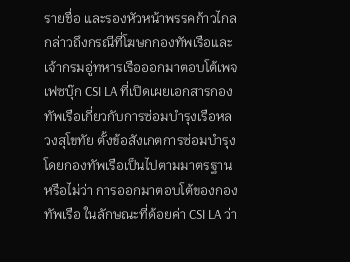รายชื่อ และรองหัวหน้าพรรคก้าวไกล กล่าวถึงกรณีที่โฆษกกองทัพเรือและเจ้ากรมอู่ทหารเรือออกมาตอบโต้เพจเฟซบุ๊ก CSI LA ที่เปิดเผยเอกสารกองทัพเรือเกี่ยวกับการซ่อมบำรุงเรือหลวงสุโขทัย ตั้งข้อสังเกตการซ่อมบำรุงโดยกองทัพเรือเป็นไปตามมาตรฐานหรือไม่ว่า การออกมาตอบโต้ของกองทัพเรือ ในลักษณะที่ด้อยค่า CSI LA ว่า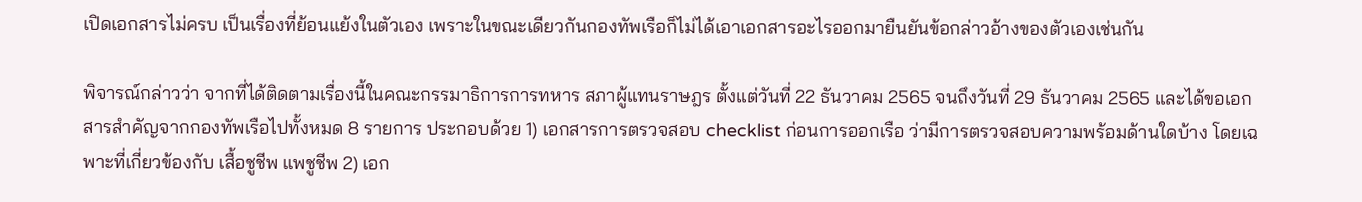เปิดเอกสารไม่ครบ เป็นเรื่องที่ย้อนแย้งในตัวเอง เพราะในขณะเดียวกันกองทัพเรือก็ไม่ได้เอาเอกสารอะไรออกมายืนยันข้อกล่าวอ้างของตัวเองเช่นกัน

พิจารณ์กล่าวว่า จากที่ได้ติดตามเรื่องนี้ในคณะกรรมาธิการการทหาร สภาผู้แทนราษฎร ตั้งแต่วันที่ 22 ธันวาคม 2565 จนถึงวันที่ 29 ธันวาคม 2565 และได้ขอเอกสารสำคัญจากกองทัพเรือไปทั้งหมด 8 รายการ ประกอบด้วย 1) เอกสารการตรวจสอบ checklist ก่อนการออกเรือ ว่ามีการตรวจสอบความพร้อมด้านใดบ้าง โดยเฉพาะที่เกี่ยวข้องกับ เสื้อชูชีพ แพชูชีพ 2) เอก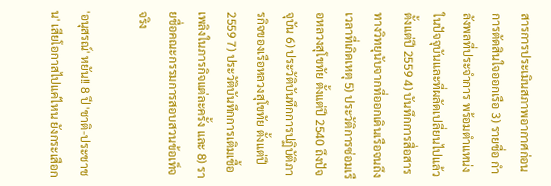สารการประเมินสภาพอากาศก่อนการตัดสินใจออกเรือ 3) รายชื่อ กำลังพลที่ประจำการ พร้อมตำแหน่งในปัจจุบันและที่ผลัดเปลี่ยนไปแล้ว ตั้งแต่ปี 2559 4) บันทึกการสื่อสารทางวิทยุนับจากที่ออกเดินเรือจนถึงเวลาที่เกิดเหตุ 5) ประวัติการซ่อมเรือหลวงสุโขทัย ตั้งแต่ปี 2540 ถึงปัจจุบัน 6) ประวัติบันทึกการปฏิบัติภารกิจของเรือหลวงสุโขทัย ตั้งแต่ปี 2559 7) ประวัติบันทึกการเติมเชื้อเพลิงในภารกิจแต่ละครั้ง และ 8) รายชื่อคณะกรรมการสอบสวนข้อเท็จจริง

'อนุสรณ์' หยัน!! 8 ปี 'ชาติ-ประชาชน' เสียโอกาสไปแค่ไหน ยังกระเสือก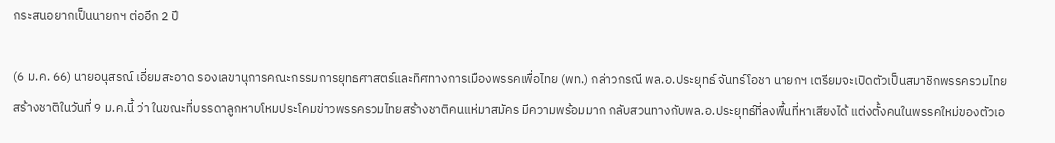กระสนอยากเป็นนายกฯ ต่ออีก 2 ปี

(6 ม.ค. 66) นายอนุสรณ์ เอี่ยมสะอาด รองเลขานุการคณะกรรมการยุทธศาสตร์และทิศทางการเมืองพรรคเพื่อไทย (พท.) กล่าวกรณี พล.อ.ประยุทธ์ จันทร์โอชา นายกฯ เตรียมจะเปิดตัวเป็นสมาชิกพรรครวมไทยสร้างชาติในวันที่ 9 ม.ค.นี้ ว่า ในขณะที่บรรดาลูกหาบโหมประโคมข่าวพรรครวมไทยสร้างชาติคนแห่มาสมัคร มีความพร้อมมาก กลับสวนทางกับพล.อ.ประยุทธ์ที่ลงพื้นที่หาเสียงได้ แต่งตั้งคนในพรรคใหม่ของตัวเอ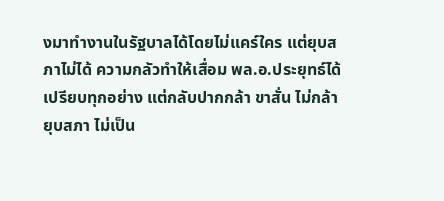งมาทำงานในรัฐบาลได้โดยไม่แคร์ใคร แต่ยุบสภาไม่ได้ ความกลัวทำให้เสื่อม พล.อ.ประยุทธ์ได้เปรียบทุกอย่าง แต่กลับปากกล้า ขาสั่น ไม่กล้ายุบสภา ไม่เป็น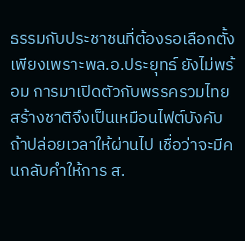ธรรมกับประชาชนที่ต้องรอเลือกตั้ง เพียงเพราะพล.อ.ประยุทธ์ ยังไม่พร้อม การมาเปิดตัวกับพรรครวมไทยสร้างชาติจึงเป็นเหมือนไฟต์บังคับ ถ้าปล่อยเวลาให้ผ่านไป เชื่อว่าจะมีคนกลับคำให้การ ส.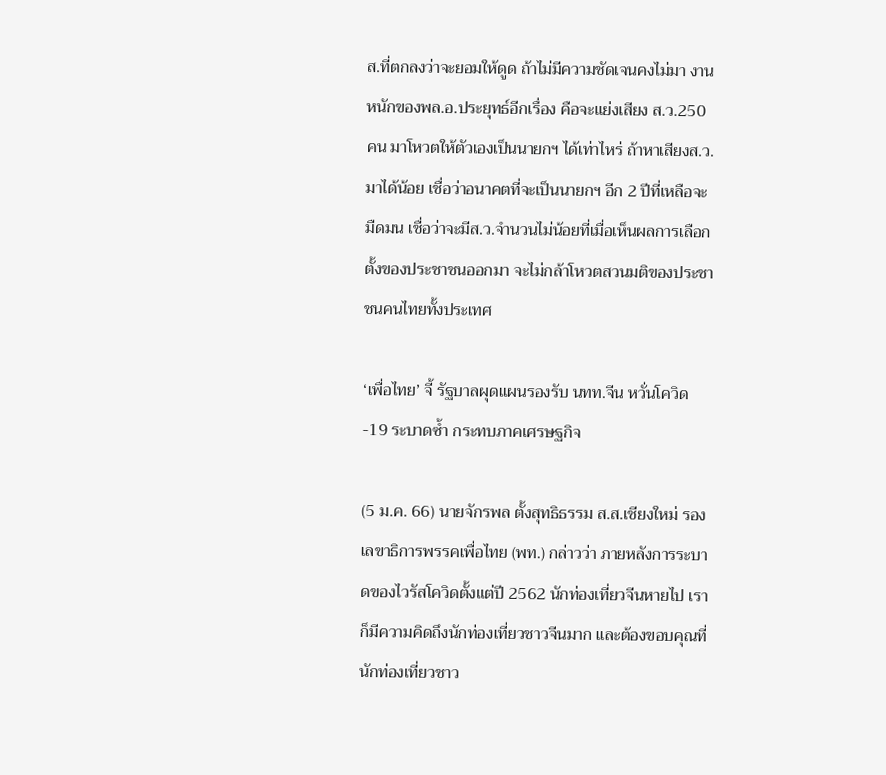ส.ที่ตกลงว่าจะยอมให้ดูด ถ้าไม่มีความชัดเจนคงไม่มา งานหนักของพล.อ.ประยุทธ์อีกเรื่อง คือจะแย่งเสียง ส.ว.250 คน มาโหวตให้ตัวเองเป็นนายกฯ ได้เท่าไหร่ ถ้าหาเสียงส.ว.มาได้น้อย เชื่อว่าอนาคตที่จะเป็นนายกฯ อีก 2 ปีที่เหลือจะมืดมน เชื่อว่าจะมีส.ว.จำนวนไม่น้อยที่เมื่อเห็นผลการเลือกตั้งของประชาชนออกมา จะไม่กล้าโหวตสวนมติของประชาชนคนไทยทั้งประเทศ

‘เพื่อไทย’ จี้ รัฐบาลผุดแผนรองรับ นทท.จีน หวั่นโควิด-19 ระบาดซ้ำ กระทบภาคเศรษฐกิจ

(5 ม.ค. 66) นายจักรพล ตั้งสุทธิธรรม ส.ส.เชียงใหม่ รองเลขาธิการพรรคเพื่อไทย (พท.) กล่าวว่า ภายหลังการระบาดของไวรัสโควิดตั้งแต่ปี 2562 นักท่องเที่ยวจีนหายไป เราก็มีความคิดถึงนักท่องเที่ยวชาวจีนมาก และต้องขอบคุณที่นักท่องเที่ยวชาว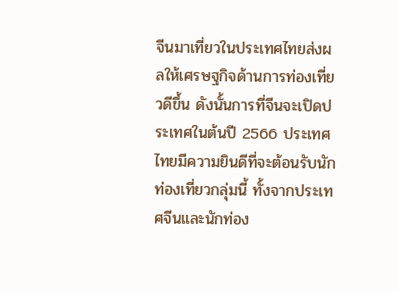จีนมาเที่ยวในประเทศไทยส่งผลให้เศรษฐกิจด้านการท่องเที่ยวดีขึ้น ดังนั้นการที่จีนจะเปิดประเทศในต้นปี 2566 ประเทศไทยมีความยินดีที่จะต้อนรับนักท่องเที่ยวกลุ่มนี้ ทั้งจากประเทศจีนและนักท่อง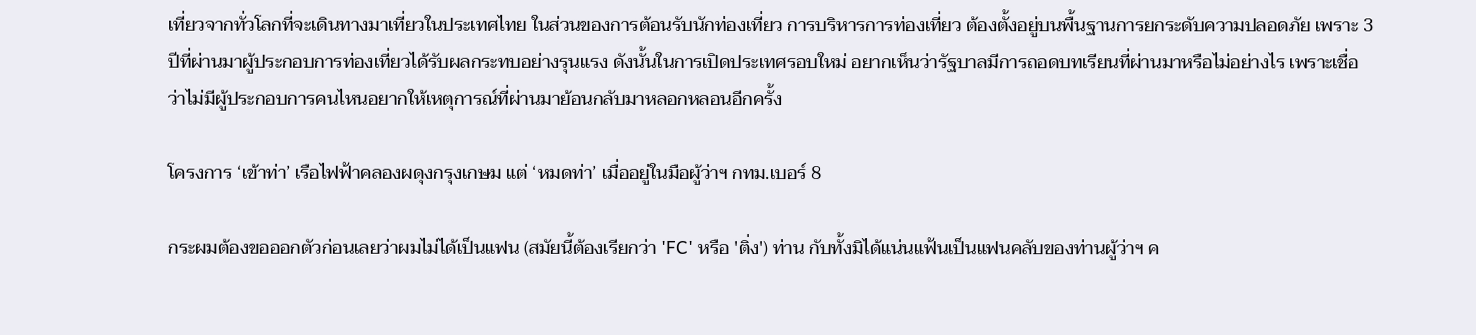เที่ยวจากทั่วโลกที่จะเดินทางมาเที่ยวในประเทศไทย ในส่วนของการต้อนรับนักท่องเที่ยว การบริหารการท่องเที่ยว ต้องตั้งอยู่บนพื้นฐานการยกระดับความปลอดภัย เพราะ 3 ปีที่ผ่านมาผู้ประกอบการท่องเที่ยวได้รับผลกระทบอย่างรุนแรง ดังนั้นในการเปิดประเทศรอบใหม่ อยากเห็นว่ารัฐบาลมีการถอดบทเรียนที่ผ่านมาหรือไม่อย่างไร เพราะเชื่อว่าไม่มีผู้ประกอบการคนไหนอยากให้เหตุการณ์ที่ผ่านมาย้อนกลับมาหลอกหลอนอีกครั้ง

โครงการ ‘เข้าท่า’ เรือไฟฟ้าคลองผดุงกรุงเกษม แต่ ‘หมดท่า’ เมื่ออยู่ในมือผู้ว่าฯ กทม.เบอร์ 8

กระผมต้องขอออกตัวก่อนเลยว่าผมไม่ได้เป็นแฟน (สมัยนี้ต้องเรียกว่า 'FC' หรือ 'ติ่ง') ท่าน กับทั้งมิได้แน่นแฟ้นเป็นแฟนคลับของท่านผู้ว่าฯ ค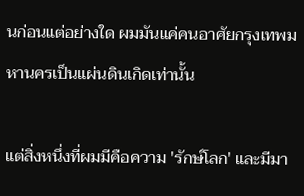นก่อนแต่อย่างใด ผมมันแค่คนอาศัยกรุงเทพมหานครเป็นแผ่นดินเกิดเท่านั้น

แต่สิ่งหนึ่งที่ผมมีคือความ 'รักษ์โลก' และมีมา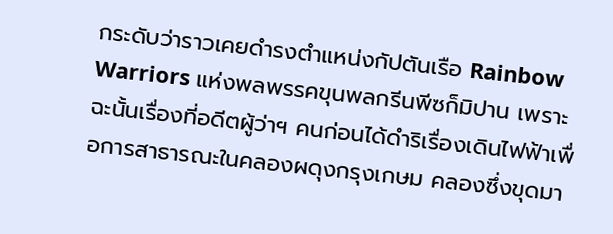กระดับว่าราวเคยดำรงตำแหน่งกัปตันเรือ Rainbow Warriors แห่งพลพรรคขุนพลกรีนพีซก็มิปาน เพราะฉะนั้นเรื่องที่อดีตผู้ว่าฯ คนก่อนได้ดำริเรื่องเดินไฟฟ้าเพื่อการสาธารณะในคลองผดุงกรุงเกษม คลองซึ่งขุดมา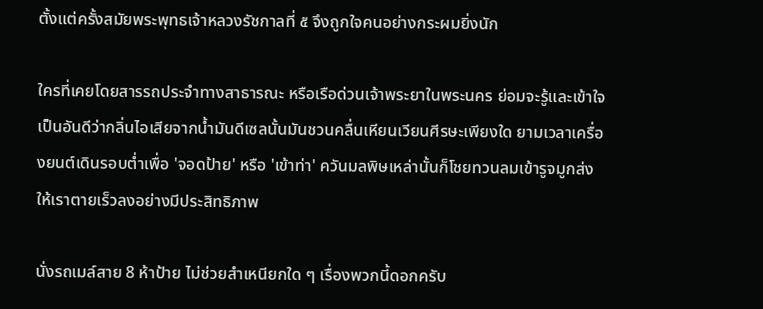ตั้งแต่ครั้งสมัยพระพุทธเจ้าหลวงรัชกาลที่ ๕ จึงถูกใจคนอย่างกระผมยิ่งนัก

ใครที่เคยโดยสารรถประจำทางสาธารณะ หรือเรือด่วนเจ้าพระยาในพระนคร ย่อมจะรู้และเข้าใจเป็นอันดีว่ากลิ่นไอเสียจากน้ำมันดีเซลนั้นมันชวนคลื่นเหียนเวียนศีรษะเพียงใด ยามเวลาเครื่องยนต์เดินรอบต่ำเพื่อ 'จอดป้าย' หรือ 'เข้าท่า' ควันมลพิษเหล่านั้นก็โชยทวนลมเข้ารูจมูกส่งให้เราตายเร็วลงอย่างมีประสิทธิภาพ

นั่งรถเมล์สาย 8 ห้าป้าย ไม่ช่วยสำเหนียกใด ๆ เรื่องพวกนี้ดอกครับ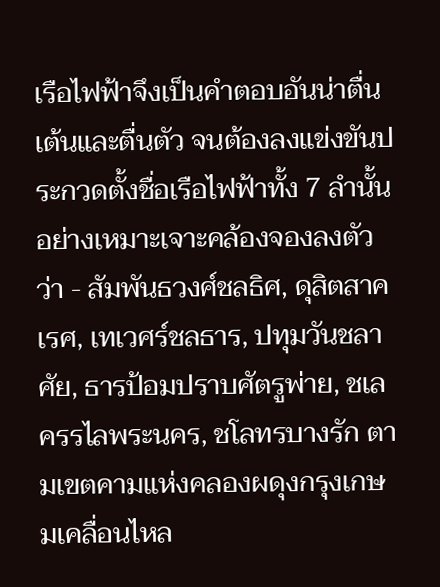เรือไฟฟ้าจึงเป็นคำตอบอันน่าตื่นเต้นและตื่นตัว จนต้องลงแข่งขันประกวดตั้งชื่อเรือไฟฟ้าทั้ง 7 ลำนั้นอย่างเหมาะเจาะคล้องจองลงตัวว่า - สัมพันธวงศ์ชลธิศ, ดุสิตสาคเรศ, เทเวศร์ชลธาร, ปทุมวันชลาศัย, ธารป้อมปราบศัตรูพ่าย, ชเลครรไลพระนคร, ชโลทรบางรัก ตามเขตคามแห่งคลองผดุงกรุงเกษมเคลื่อนไหล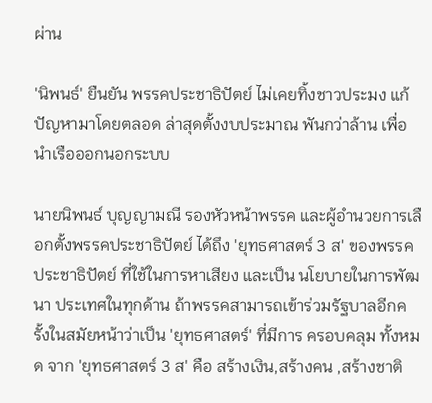ผ่าน

'นิพนธ์' ยืนยัน พรรคประชาธิปัตย์ ไม่เคยทิ้งชาวประมง แก้ปัญหามาโดยตลอด ล่าสุดตั้งงบประมาณ พันกว่าล้าน เพื่อนำเรือออกนอกระบบ

นายนิพนธ์ บุญญามณี รองหัวหน้าพรรค และผู้อำนวยการเลือกตั้งพรรคประชาธิปัตย์ ได้ถึง 'ยุทธศาสตร์ 3 ส' ของพรรคประชาธิปัตย์ ที่ใช้ในการหาเสียง และเป็น นโยบายในการพัฒนา ประเทศในทุกด้าน ถ้าพรรคสามารถเข้าร่วมรัฐบาลอีกครั้งในสมัยหน้าว่าเป็น 'ยุทธศาสตร์' ที่มีการ ครอบคลุม ทั้งหมด จาก 'ยุทธศาสตร์ 3 ส' คือ สร้างเงิน,สร้างคน ,สร้างชาติ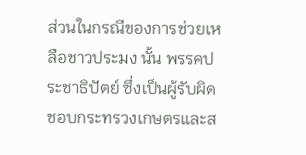ส่วนในกรณีของการช่วยเหลือชาวประมง นั้น พรรคประชาธิปัตย์ ซึ่งเป็นผู้รับผิดชอบกระทรวงเกษตรและส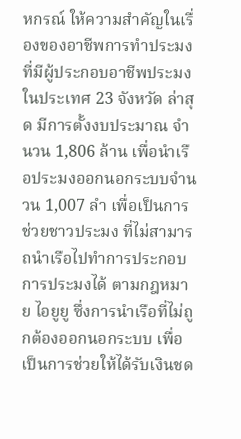หกรณ์ ให้ความสำคัญในเรื่องของอาชีพการทำประมงที่มีผู้ประกอบอาชีพประมงในประเทศ 23 จังหวัด ล่าสุด มีการตั้งงบประมาณ จำนวน 1,806 ล้าน เพื่อนำเรือประมงออกนอกระบบจำนวน 1,007 ลำ เพื่อเป็นการช่วยชาวประมง ที่ไม่สามารถนำเรือไปทำการประกอบการประมงได้ ตามกฎหมาย ไอยูยู ซึ่งการนำเรือที่ไม่ถูกต้องออกนอกระบบ เพื่อเป็นการช่วยให้ได้รับเงินชด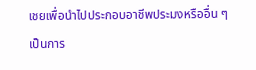เชยเพื่อนำไปประกอบอาชีพประมงหรืออื่น ๆ เป็นการ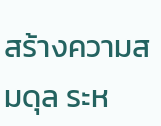สร้างความสมดุล ระห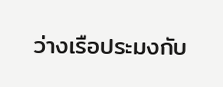ว่างเรือประมงกับ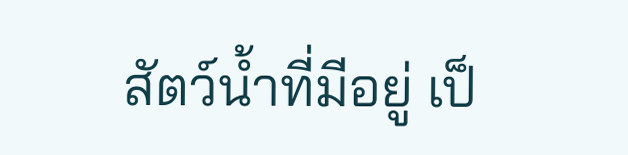สัตว์น้ำที่มีอยู่ เป็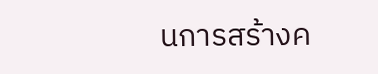นการสร้างค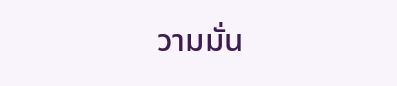วามมั่น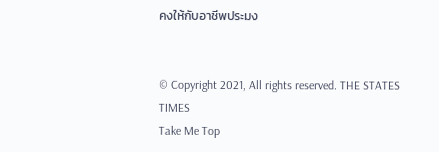คงให้กับอาชีพประมง


© Copyright 2021, All rights reserved. THE STATES TIMES
Take Me Top